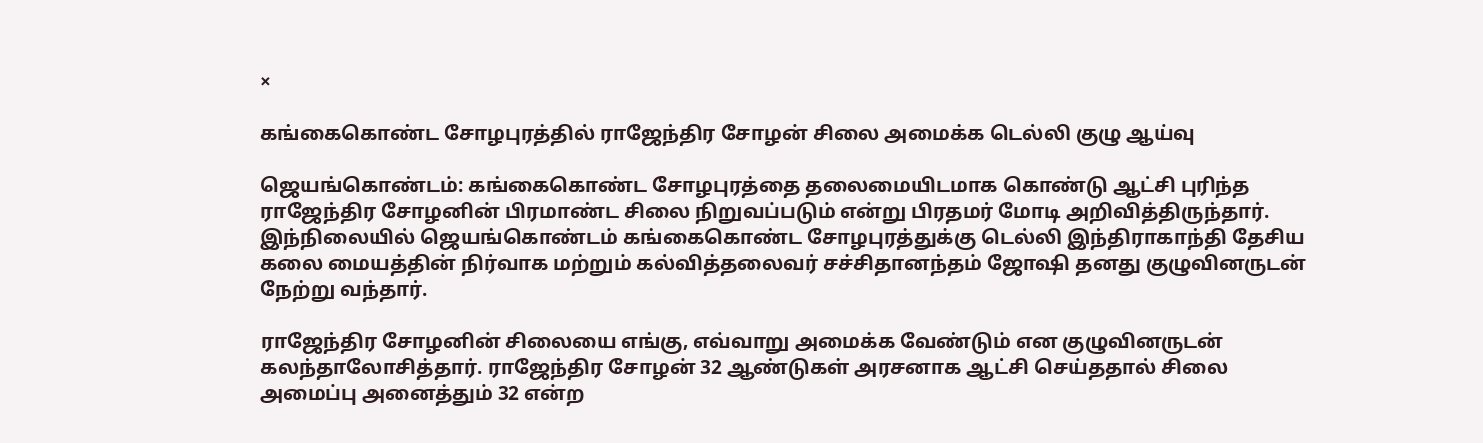×

கங்கைகொண்ட சோழபுரத்தில் ராஜேந்திர சோழன் சிலை அமைக்க டெல்லி குழு ஆய்வு

ஜெயங்கொண்டம்: கங்கைகொண்ட சோழபுரத்தை தலைமையிடமாக கொண்டு ஆட்சி புரிந்த ராஜேந்திர சோழனின் பிரமாண்ட சிலை நிறுவப்படும் என்று பிரதமர் மோடி அறிவித்திருந்தார். இந்நிலையில் ஜெயங்கொண்டம் கங்கைகொண்ட சோழபுரத்துக்கு டெல்லி இந்திராகாந்தி தேசிய கலை மையத்தின் நிர்வாக மற்றும் கல்வித்தலைவர் சச்சிதானந்தம் ஜோஷி தனது குழுவினருடன் நேற்று வந்தார்.

ராஜேந்திர சோழனின் சிலையை எங்கு, எவ்வாறு அமைக்க வேண்டும் என குழுவினருடன் கலந்தாலோசித்தார். ராஜேந்திர சோழன் 32 ஆண்டுகள் அரசனாக ஆட்சி செய்ததால் சிலை அமைப்பு அனைத்தும் 32 என்ற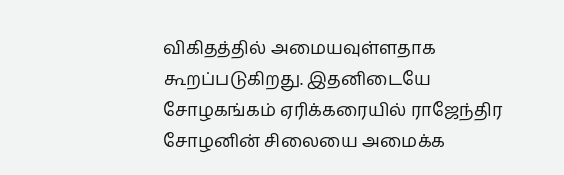விகிதத்தில் அமையவுள்ளதாக கூறப்படுகிறது. இதனிடையே சோழகங்கம் ஏரிக்கரையில் ராஜேந்திர சோழனின் சிலையை அமைக்க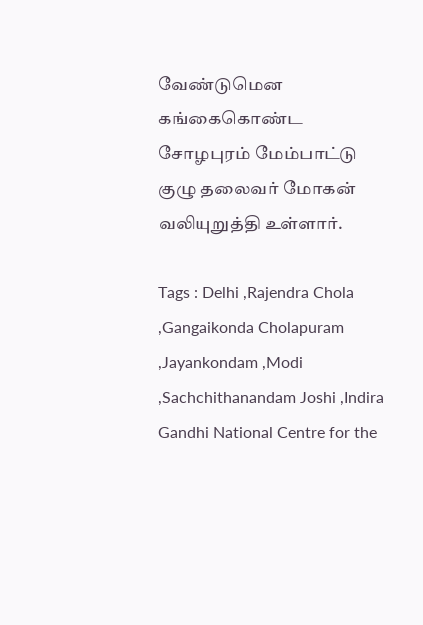வேண்டுமென கங்கைகொண்ட சோழபுரம் மேம்பாட்டு குழு தலைவர் மோகன் வலியுறுத்தி உள்ளார்.

Tags : Delhi ,Rajendra Chola ,Gangaikonda Cholapuram ,Jayankondam ,Modi ,Sachchithanandam Joshi ,Indira Gandhi National Centre for the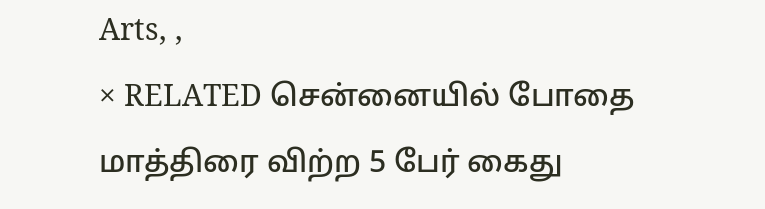Arts, ,
× RELATED சென்னையில் போதை மாத்திரை விற்ற 5 பேர் கைது